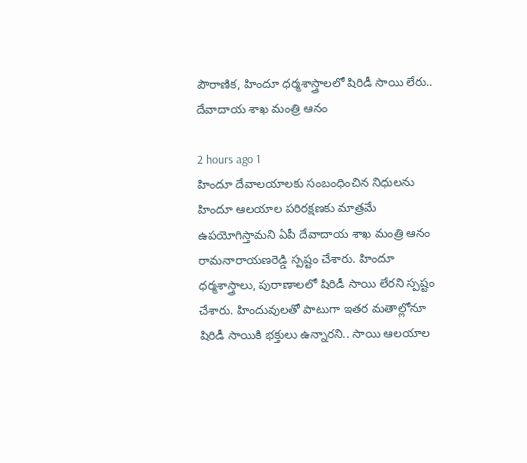పౌరాణిక, హిందూ ధర్మశాస్త్రాలలో షిరిడీ సాయి లేరు.. దేవాదాయ శాఖ మంత్రి ఆనం

2 hours ago 1
హిందూ దేవాలయాలకు సంబంధించిన నిధులను హిందూ ఆలయాల పరిరక్షణకు మాత్రమే ఉపయోగిస్తామని ఏపీ దేవాదాయ శాఖ మంత్రి ఆనం రామనారాయణరెడ్డి స్పష్టం చేశారు. హిందూ ధర్మశాస్త్రాలు, పురాణాలలో షిరిడీ సాయి లేరని స్పష్టం చేశారు. హిందువులతో పాటుగా ఇతర మతాల్లోనూ షిరిడీ సాయికి భక్తులు ఉన్నారని.. సాయి ఆలయాల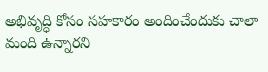అభివృద్ధి కోసం సహకారం అందించేందుకు చాలా మంది ఉన్నారని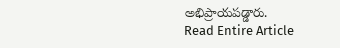అభిప్రాయపడ్డారు.
Read Entire Article